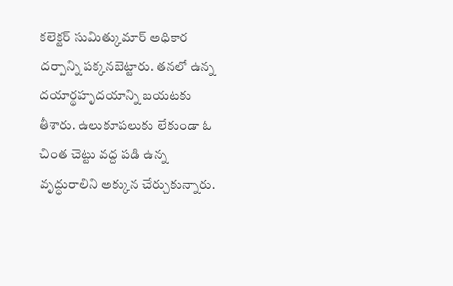కలెక్టర్ సుమిత్కుమార్ అధికార దర్పాన్ని పక్కనబెట్టారు. తనలో ఉన్న దయార్థహృదయాన్ని బయటకు తీశారు. ఉలుకూపలుకు లేకుండా ఓ చింత చెట్టు వద్ద పడి ఉన్న వృద్ధురాలిని అక్కున చేర్చుకున్నారు.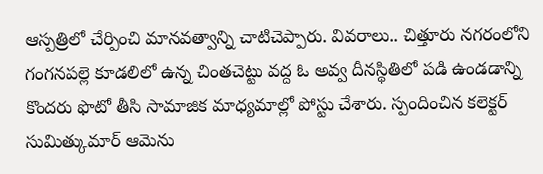ఆస్పత్రిలో చేర్పించి మానవత్వాన్ని చాటిచెప్పారు. వివరాలు.. చిత్తూరు నగరంలోని గంగనపల్లె కూడలిలో ఉన్న చింతచెట్టు వద్ద ఓ అవ్వ దీనస్థితిలో పడి ఉండడాన్ని కొందరు ఫొటో తీసి సామాజిక మాధ్యమాల్లో పోస్టు చేశారు. స్పందించిన కలెక్టర్ సుమిత్కుమార్ ఆమెను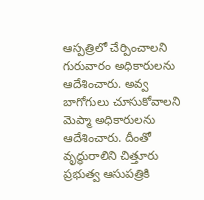ఆస్పత్రిలో చేర్పించాలని గురువారం అధికారులను ఆదేశించారు. అవ్వ బాగోగులు చూసుకోవాలని మెప్మా అధికారులను ఆదేశించారు. దీంతో వృద్ధురాలిని చిత్తూరు ప్రభుత్వ ఆసుపత్రికి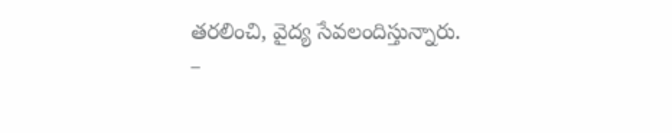తరలించి, వైద్య సేవలందిస్తున్నారు.
–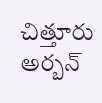చిత్తూరు అర్బన్